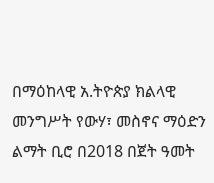በማዕከላዊ አ.ትዮጵያ ክልላዊ መንግሥት የውሃ፣ መስኖና ማዕድን ልማት ቢሮ በ2018 በጀት ዓመት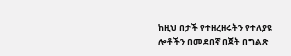ከዚህ በታች የተዘረዘሩትን የተለያዩ ሎቶችን በመደበኛ በጀት በግልጽ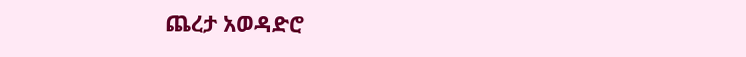ጨረታ አወዳድሮ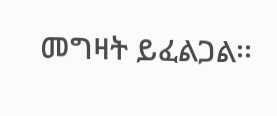መግዛት ይፈልጋል፡፡